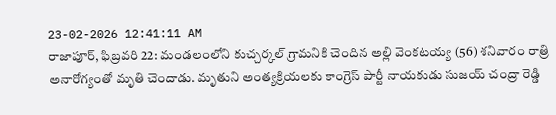23-02-2026 12:41:11 AM
రాజాపూర్, ఫిబ్రవరి 22: మండలంలోని కుచ్చర్కల్ గ్రామనికి చెందిన అల్లి వెంకటయ్య (56) శనివారం రాత్రి అనారోగ్యంతో మృతి చెందాడు. మృతుని అంత్యక్రియలకు కాంగ్రెస్ పార్టీ నాయకుడు సుజయ్ చంద్రా రెడ్డి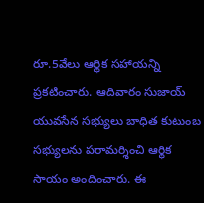రూ.5వేలు ఆర్థిక సహాయన్ని ప్రకటించారు. ఆదివారం సుజాయ్ యువసేన సభ్యులు బాధిత కుటుంబ సభ్యులను పరామర్శించి ఆర్థిక సాయం అందించారు. ఈ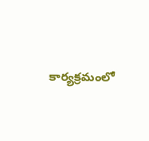కార్యక్రమంలో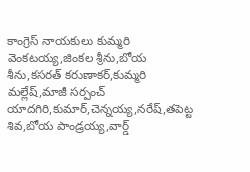కాంగ్రెస్ నాయకులు కుమ్మరి వెంకటయ్య,జింకల శ్రీను,బోయ శీను,కసరత్ కరుణాకర్,కుమ్మరి మల్లేష్,మాజీ సర్పంచ్ యాదగిరి,కుమార్,చెన్నయ్య,నరేష్,తపెట్ట శివ,బోయ పాండ్రయ్య,వార్డ్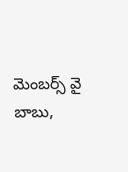మెంబర్స్ వై బాబు,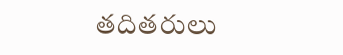తదితరులు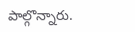పాల్గొన్నారు.